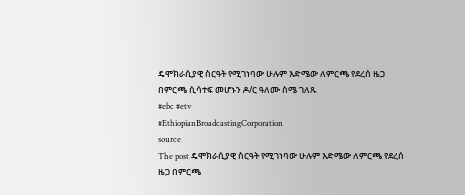ዴሞክራሲያዊ ስርዓት የሚገነባው ሁሉም እድሜው ለምርጫ የደረሰ ዜጋ በምርጫ ሲሳተፍ መሆኑን ዶ/ር ዓለሙ ስሜ ገለጹ
#ebc #etv
#EthiopianBroadcastingCorporation
source
The post ዴሞክራሲያዊ ስርዓት የሚገነባው ሁሉም እድሜው ለምርጫ የደረሰ ዜጋ በምርጫ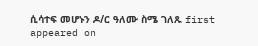ሲሳተፍ መሆኑን ዶ/ር ዓለሙ ስሜ ገለጹ first appeared on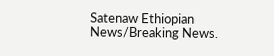Satenaw Ethiopian News/Breaking News.